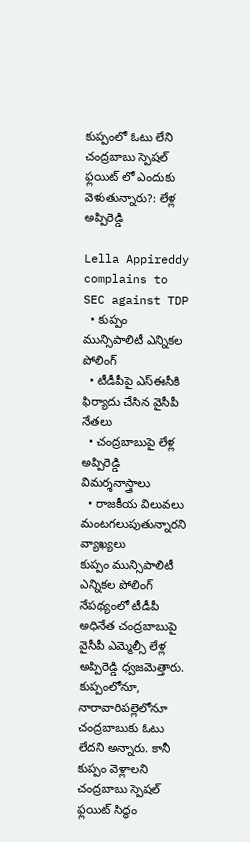కుప్పంలో ఓటు లేని చంద్రబాబు స్పెషల్ ఫ్లయిట్ లో ఎందుకు వెళుతున్నారు?: లేళ్ల అప్పిరెడ్డి

Lella Appireddy complains to SEC against TDP
  • కుప్పం మున్సిపాలిటీ ఎన్నికల పోలింగ్
  • టీడీపీపై ఎస్ఈసీకి ఫిర్యాదు చేసిన వైసీపీ నేతలు
  • చంద్రబాబుపై లేళ్ల అప్పిరెడ్డి విమర్శనాస్త్రాలు
  • రాజకీయ విలువలు మంటగలుపుతున్నారని వ్యాఖ్యలు
కుప్పం మున్సిపాలిటీ ఎన్నికల పోలింగ్ నేపథ్యంలో టీడీపీ అధినేత చంద్రబాబుపై వైసీపీ ఎమ్మెల్సీ లేళ్ల అప్పిరెడ్డి ధ్వజమెత్తారు. కుప్పంలోనూ, నారావారిపల్లెలోనూ చంద్రబాబుకు ఓటు లేదని అన్నారు. కానీ కుప్పం వెళ్లాలని చంద్రబాబు స్పెషల్ ఫ్లయిట్ సిద్ధం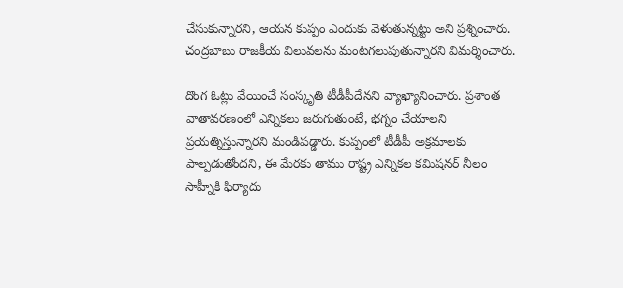చేసుకున్నారని, ఆయన కుప్పం ఎందుకు వెళుతున్నట్టు అని ప్రశ్నించారు. చంద్రబాబు రాజకీయ విలువలను మంటగలుపుతున్నారని విమర్శించారు.

దొంగ ఓట్లు వేయించే సంస్కృతి టీడీపీదేనని వ్యాఖ్యానించారు. ప్రశాంత వాతావరణంలో ఎన్నికలు జరుగుతుంటే, భగ్నం చేయాలని ప్రయత్నిస్తున్నారని మండిపడ్డారు. కుప్పంలో టీడీపీ అక్రమాలకు పాల్పడుతోందని, ఈ మేరకు తాము రాష్ట్ర ఎన్నికల కమిషనర్ నీలం సాహ్నీకి ఫిర్యాదు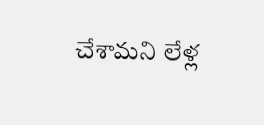చేశామని లేళ్ల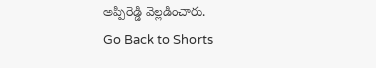అప్పిరెడ్డి వెల్లడించారు.
Go Back to Shorts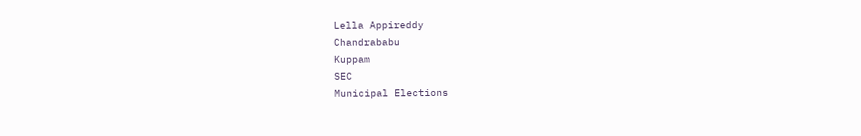Lella Appireddy
Chandrababu
Kuppam
SEC
Municipal Elections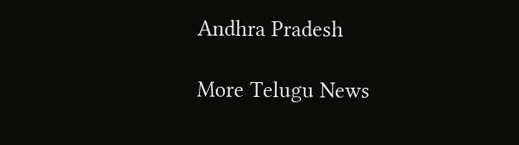Andhra Pradesh

More Telugu News